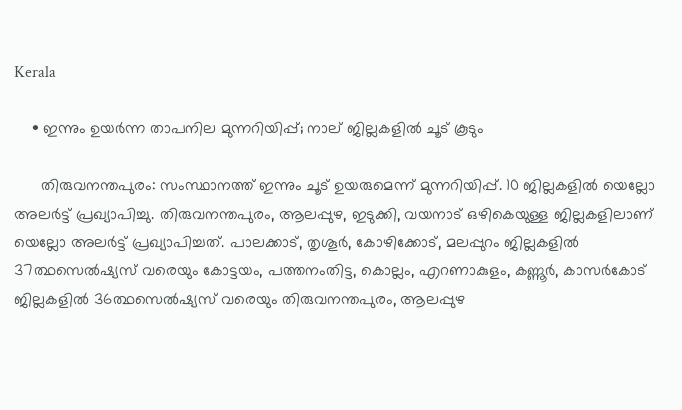Kerala

    • ഇന്നും ഉയര്‍ന്ന താപനില മുന്നറിയിപ്പ്; നാല് ജില്ലകളില്‍ ചൂട് കൂടും

      തിരുവനന്തപുരം: സംസ്ഥാനത്ത് ഇന്നും ചൂട് ഉയരുമെന്ന് മുന്നറിയിപ്പ്. 10 ജില്ലകളില്‍ യെല്ലോ അലര്‍ട്ട് പ്രഖ്യാപിച്ചു. തിരുവനന്തപുരം, ആലപ്പുഴ, ഇടുക്കി, വയനാട് ഒഴികെയുള്ള ജില്ലകളിലാണ് യെല്ലോ അലര്‍ട്ട് പ്രഖ്യാപിച്ചത്. പാലക്കാട്, തൃശൂര്‍, കോഴിക്കോട്, മലപ്പുറം ജില്ലകളില്‍ 37ത്ഥസെല്‍ഷ്യസ് വരെയും കോട്ടയം, പത്തനംതിട്ട, കൊല്ലം, എറണാകുളം, കണ്ണൂര്‍, കാസര്‍കോട് ജില്ലകളില്‍ 36ത്ഥസെല്‍ഷ്യസ് വരെയും തിരുവനന്തപുരം, ആലപ്പുഴ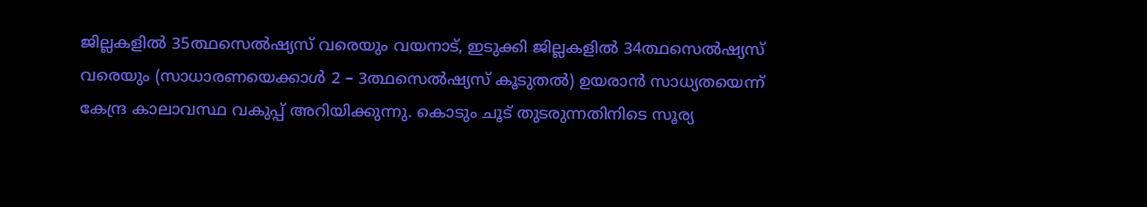ജില്ലകളില്‍ 35ത്ഥസെല്‍ഷ്യസ് വരെയും വയനാട്, ഇടുക്കി ജില്ലകളില്‍ 34ത്ഥസെല്‍ഷ്യസ് വരെയും (സാധാരണയെക്കാള്‍ 2 – 3ത്ഥസെല്‍ഷ്യസ് കൂടുതല്‍) ഉയരാന്‍ സാധ്യതയെന്ന് കേന്ദ്ര കാലാവസ്ഥ വകുപ്പ് അറിയിക്കുന്നു. കൊടും ചൂട് തുടരുന്നതിനിടെ സൂര്യ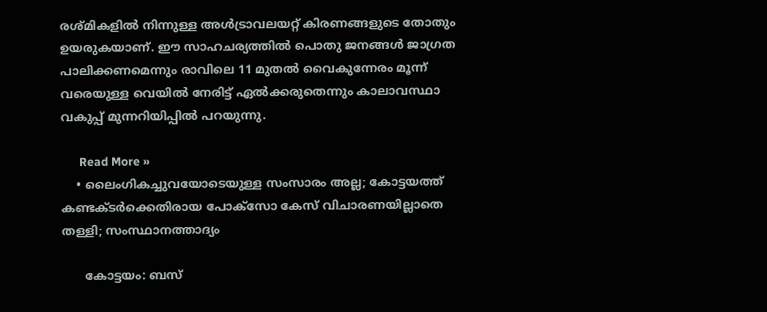രശ്മികളില്‍ നിന്നുള്ള അള്‍ട്രാവലയറ്റ് കിരണങ്ങളുടെ തോതും ഉയരുകയാണ്. ഈ സാഹചര്യത്തില്‍ പൊതു ജനങ്ങള്‍ ജാഗ്രത പാലിക്കണമെന്നും രാവിലെ 11 മുതല്‍ വൈകുന്നേരം മൂന്ന് വരെയുള്ള വെയില്‍ നേരിട്ട് ഏല്‍ക്കരുതെന്നും കാലാവസ്ഥാ വകുപ്പ് മുന്നറിയിപ്പില്‍ പറയുന്നു.

      Read More »
    • ലൈംഗികച്ചുവയോടെയുള്ള സംസാരം അല്ല; കോട്ടയത്ത് കണ്ടക്ടര്‍ക്കെതിരായ പോക്‌സോ കേസ് വിചാരണയില്ലാതെ തള്ളി; സംസ്ഥാനത്താദ്യം

      കോട്ടയം: ബസ്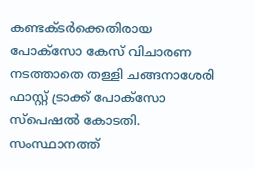കണ്ടക്ടര്‍ക്കെതിരായ പോക്‌സോ കേസ് വിചാരണ നടത്താതെ തള്ളി ചങ്ങനാശേരി ഫാസ്റ്റ് ട്രാക്ക് പോക്‌സോ സ്‌പെഷല്‍ കോടതി. സംസ്ഥാനത്ത്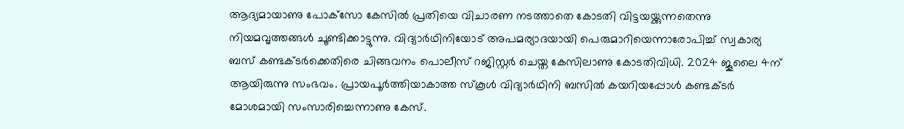ആദ്യമായാണു പോക്‌സോ കേസില്‍ പ്രതിയെ വിചാരണ നടത്താതെ കോടതി വിട്ടയയ്ക്കുന്നതെന്നു നിയമവൃത്തങ്ങള്‍ ചൂണ്ടിക്കാട്ടുന്നു. വിദ്യാര്‍ഥിനിയോട് അപമര്യാദയായി പെരുമാറിയെന്നാരോപിച്ച് സ്വകാര്യ ബസ് കണ്ടക്ടര്‍ക്കെതിരെ ചിങ്ങവനം പൊലീസ് റജിസ്റ്റര്‍ ചെയ്ത കേസിലാണു കോടതിവിധി. 2024 ജൂലൈ 4ന് ആയിരുന്നു സംഭവം. പ്രായപൂര്‍ത്തിയാകാത്ത സ്‌കൂള്‍ വിദ്യാര്‍ഥിനി ബസില്‍ കയറിയപ്പോള്‍ കണ്ടക്ടര്‍ മോശമായി സംസാരിച്ചെന്നാണു കേസ്.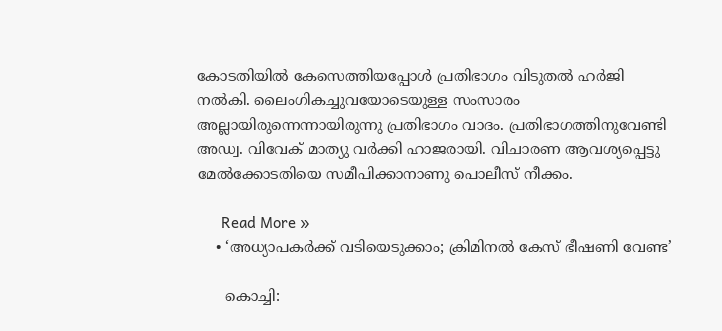കോടതിയില്‍ കേസെത്തിയപ്പോള്‍ പ്രതിഭാഗം വിടുതല്‍ ഹര്‍ജി നല്‍കി. ലൈംഗികച്ചുവയോടെയുള്ള സംസാരം അല്ലായിരുന്നെന്നായിരുന്നു പ്രതിഭാഗം വാദം. പ്രതിഭാഗത്തിനുവേണ്ടി അഡ്വ. വിവേക് മാത്യു വര്‍ക്കി ഹാജരായി. വിചാരണ ആവശ്യപ്പെട്ടു മേല്‍ക്കോടതിയെ സമീപിക്കാനാണു പൊലീസ് നീക്കം.

      Read More »
    • ‘അധ്യാപകര്‍ക്ക് വടിയെടുക്കാം; ക്രിമിനല്‍ കേസ് ഭീഷണി വേണ്ട’

      കൊച്ചി: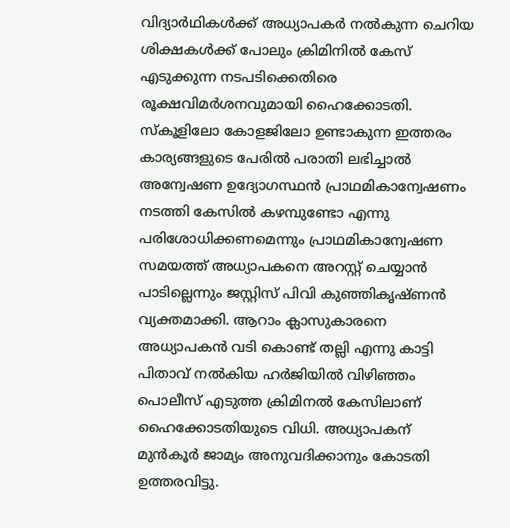വിദ്യാര്‍ഥികള്‍ക്ക് അധ്യാപകര്‍ നല്‍കുന്ന ചെറിയ ശിക്ഷകള്‍ക്ക് പോലും ക്രിമിനില്‍ കേസ് എടുക്കുന്ന നടപടിക്കെതിരെ രൂക്ഷവിമര്‍ശനവുമായി ഹൈക്കോടതി. സ്‌കൂളിലോ കോളജിലോ ഉണ്ടാകുന്ന ഇത്തരം കാര്യങ്ങളുടെ പേരില്‍ പരാതി ലഭിച്ചാല്‍ അന്വേഷണ ഉദ്യോഗസ്ഥന്‍ പ്രാഥമികാന്വേഷണം നടത്തി കേസില്‍ കഴമ്പുണ്ടോ എന്നു പരിശോധിക്കണമെന്നും പ്രാഥമികാന്വേഷണ സമയത്ത് അധ്യാപകനെ അറസ്റ്റ് ചെയ്യാന്‍ പാടില്ലെന്നും ജസ്റ്റിസ് പിവി കുഞ്ഞികൃഷ്ണന്‍ വ്യക്തമാക്കി. ആറാം ക്ലാസുകാരനെ അധ്യാപകന്‍ വടി കൊണ്ട് തല്ലി എന്നു കാട്ടി പിതാവ് നല്‍കിയ ഹര്‍ജിയില്‍ വിഴിഞ്ഞം പൊലീസ് എടുത്ത ക്രിമിനല്‍ കേസിലാണ് ഹൈക്കോടതിയുടെ വിധി. അധ്യാപകന് മുന്‍കൂര്‍ ജാമ്യം അനുവദിക്കാനും കോടതി ഉത്തരവിട്ടു.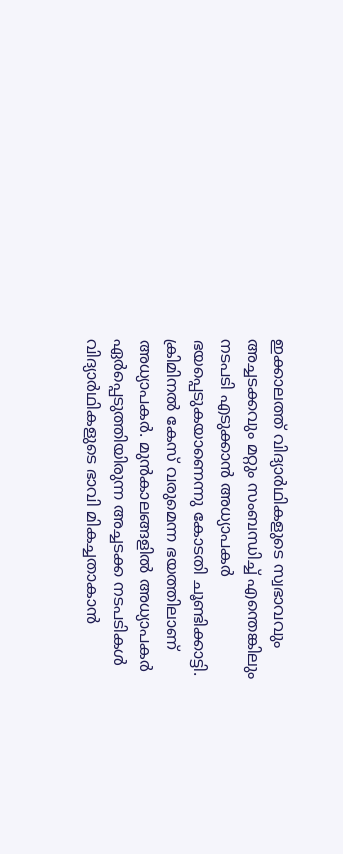ഇക്കാലത്ത് വിദ്യാര്‍ഥികളുടെ സ്വഭാവവും അച്ചടക്കവും മറ്റും സംബന്ധിച്ച് എന്തെങ്കിലും നടപടി എടുക്കാന്‍ അധ്യാപകര്‍ ഭയപ്പെടുകയാണെന്നു കോടതി ചൂണ്ടിക്കാട്ടി. ക്രിമിനല്‍ കേസ് വരുമെന്ന ഭയത്തിലാണ് അധ്യാപകര്‍. മുന്‍കാലങ്ങളില്‍ അധ്യാപകര്‍ ഏര്‍പ്പെടുത്തിയിരുന്ന അച്ചടക്ക നടപടികള്‍ വിദ്യാര്‍ഥികളുടെ ഭാവി മികച്ചതാകാന്‍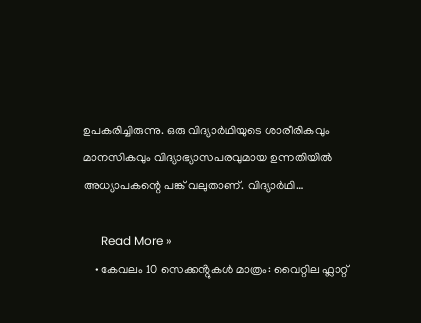ഉപകരിച്ചിരുന്നു. ഒരു വിദ്യാര്‍ഥിയുടെ ശാരീരികവും മാനസികവും വിദ്യാഭ്യാസപരവുമായ ഉന്നതിയില്‍ അധ്യാപകന്റെ പങ്ക് വലുതാണ്. വിദ്യാര്‍ഥി…

      Read More »
    • കേവലം 10 സെക്കൻ്റുകൾ മാത്രം: വൈറ്റില ഫ്ലാറ്റ്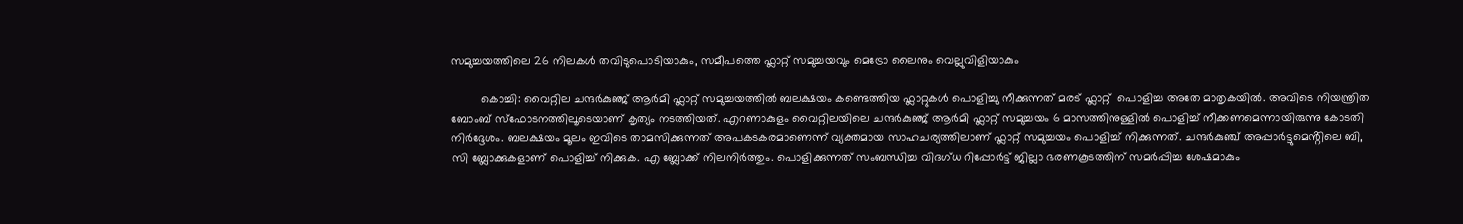സമുച്ചയത്തിലെ 26 നിലകൾ തവിടുപൊടിയാകും, സമീപത്തെ ഫ്ലാറ്റ് സമുച്ചയവും മെട്രോ ലൈനും വെല്ലുവിളിയാകും

         കൊച്ചി: വൈറ്റില ചന്ദർകുഞ്ജ് ആർമി ഫ്ലാറ്റ് സമുച്ചയത്തിൽ ബലക്ഷയം കണ്ടെത്തിയ ഫ്ലാറ്റുകൾ പൊളിച്ചു നീക്കുന്നത് മരട് ഫ്ലാറ്റ്  പൊളിച്ച അതേ മാതൃകയിൽ. അവിടെ നിയന്ത്രിത ബോംബ് സ്ഫോടനത്തിലൂടെയാണ് കൃത്യം നടത്തിയത്. എറണാകുളം വൈറ്റിലയിലെ ചന്ദർകുഞ്ജ് ആർമി ഫ്ലാറ്റ് സമുച്ചയം 6 മാസത്തിനുള്ളിൽ പൊളിച്ച് നീക്കണമെന്നായിരുന്നു കോടതി നിർദ്ദേശം. ബലക്ഷയം മൂലം ഇവിടെ താമസിക്കുന്നത് അപകടകരമാണെന്ന് വ്യക്തമായ സാഹചര്യത്തിലാണ് ഫ്ലാറ്റ് സമുച്ചയം പൊളിച്ച് നിക്കുന്നത്. ചന്ദർകുഞ്ച് അപ്പാർട്ടുമെൻ്റിലെ ബി, സി ബ്ലോക്കുകളാണ് പൊളിച്ച് നിക്കുക. എ ബ്ലോക്ക് നിലനിർത്തും. പൊളിക്കുന്നത് സംബന്ധിച്ച വിദഗ്ധ റിപ്പോർട്ട് ജില്ലാ ഭരണകൂടത്തിന് സമർപ്പിച്ച ശേഷമാകും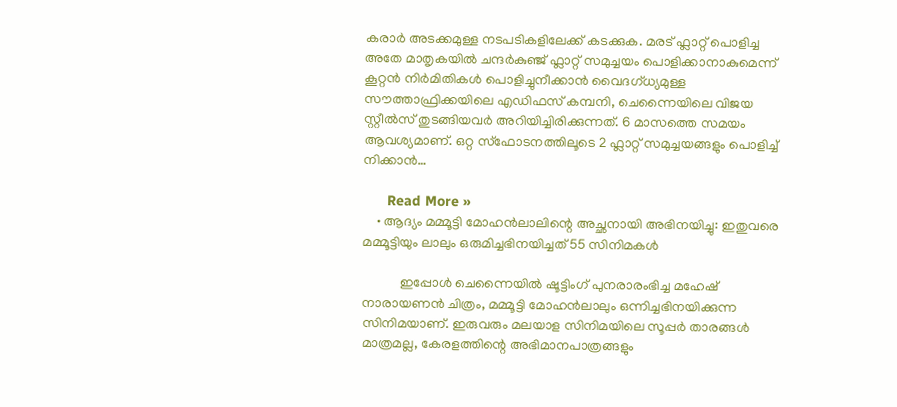കരാർ അടക്കമുള്ള നടപടികളിലേക്ക് കടക്കുക. മരട് ഫ്ലാറ്റ് പൊളിച്ച അതേ മാതൃകയിൽ ചന്ദർകുഞ്ജ് ഫ്ലാറ്റ് സമുച്ചയം പൊളിക്കാനാകുമെന്ന് കൂറ്റൻ നിർമിതികൾ പൊളിച്ചുനീക്കാൻ വൈദഗ്ധ്യമുള്ള സൗത്താഫ്രിക്കയിലെ എഡിഫസ് കമ്പനി, ചെന്നൈയിലെ വിജയ സ്റ്റീൽസ് തുടങ്ങിയവർ അറിയിച്ചിരിക്കുന്നത്. 6 മാസത്തെ സമയം ആവശ്യമാണ്. ഒറ്റ സ്ഫോടനത്തിലൂടെ 2 ഫ്ലാറ്റ് സമുച്ചയങ്ങളും പൊളിച്ച് നിക്കാൻ…

      Read More »
    • ആദ്യം മമ്മൂട്ടി മോഹൻലാലിന്റെ അച്ഛനായി അഭിനയിച്ചു: ഇതുവരെ മമ്മൂട്ടിയും ലാലും ഒരുമിച്ചഭിനയിച്ചത് 55 സിനിമകൾ

           ഇപ്പോൾ ചെന്നൈയിൽ ഷൂട്ടിംഗ് പുനരാരംഭിച്ച മഹേഷ് നാരായണൻ ചിത്രം, മമ്മൂട്ടി മോഹൻലാലും ഒന്നിച്ചഭിനയിക്കുന്ന സിനിമയാണ്. ഇരുവരും മലയാള സിനിമയിലെ സൂപ്പർ താരങ്ങൾ മാത്രമല്ല, കേരളത്തിന്റെ അഭിമാനപാത്രങ്ങളും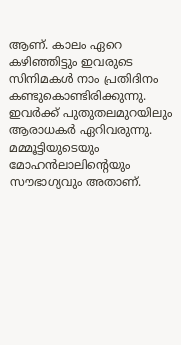ആണ്. കാലം ഏറെ കഴിഞ്ഞിട്ടും ഇവരുടെ  സിനിമകൾ നാം പ്രതിദിനം   കണ്ടുകൊണ്ടിരിക്കുന്നു. ഇവർക്ക് പുതുതലമുറയിലും ആരാധകർ ഏറിവരുന്നു. മമ്മൂട്ടിയുടെയും മോഹൻലാലിൻ്റെയും സൗഭാഗ്യവും അതാണ്.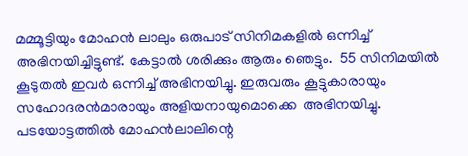മമ്മൂട്ടിയും മോഹൻ ലാലും ഒരുപാട് സിനിമകളിൽ ഒന്നിച്ച് അഭിനയിച്ചിട്ടുണ്ട്. കേട്ടാൽ ശരിക്കും ആരും ഞെട്ടും.  55 സിനിമയിൽ കൂടുതൽ ഇവർ ഒന്നിച്ച് അഭിനയിച്ചു. ഇരുവരും കൂട്ടുകാരായും സഹോദരൻമാരായും അളിയനായുമൊക്കെ  അഭിനയിച്ചു. പടയോട്ടത്തിൽ മോഹൻലാലിന്റെ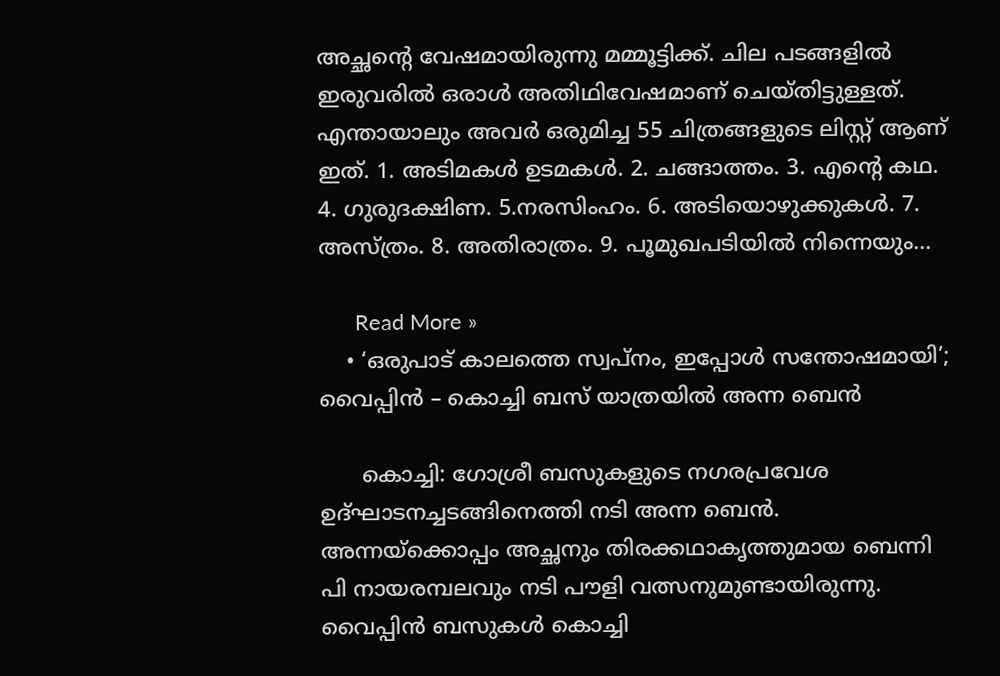അച്ഛൻ്റെ വേഷമായിരുന്നു മമ്മൂട്ടിക്ക്. ചില പടങ്ങളിൽ ഇരുവരിൽ ഒരാൾ അതിഥിവേഷമാണ് ചെയ്തിട്ടുള്ളത്.  എന്തായാലും അവർ ഒരുമിച്ച 55 ചിത്രങ്ങളുടെ ലിസ്റ്റ് ആണ് ഇത്. 1. അടിമകൾ ഉടമകൾ. 2. ചങ്ങാത്തം. 3. എന്റെ കഥ. 4. ഗുരുദക്ഷിണ. 5.നരസിംഹം. 6. അടിയൊഴുക്കുകൾ. 7. അസ്ത്രം. 8. അതിരാത്രം. 9. പൂമുഖപടിയിൽ നിന്നെയും…

      Read More »
    • ‘ഒരുപാട് കാലത്തെ സ്വപ്നം, ഇപ്പോള്‍ സന്തോഷമായി’; വൈപ്പിന്‍ – കൊച്ചി ബസ് യാത്രയില്‍ അന്ന ബെന്‍

      കൊച്ചി: ഗോശ്രീ ബസുകളുടെ നഗരപ്രവേശ ഉദ്ഘാടനച്ചടങ്ങിനെത്തി നടി അന്ന ബെന്‍. അന്നയ്‌ക്കൊപ്പം അച്ഛനും തിരക്കഥാകൃത്തുമായ ബെന്നി പി നായരമ്പലവും നടി പൗളി വത്സനുമുണ്ടായിരുന്നു. വൈപ്പിന്‍ ബസുകള്‍ കൊച്ചി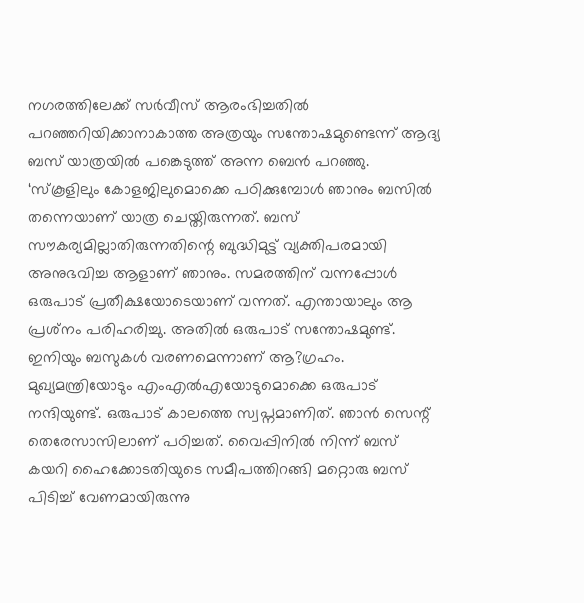നഗരത്തിലേക്ക് സര്‍വീസ് ആരംഭിച്ചതില്‍ പറഞ്ഞറിയിക്കാനാകാത്ത അത്രയും സന്തോഷമുണ്ടെന്ന് ആദ്യ ബസ് യാത്രയില്‍ പങ്കെടുത്ത് അന്ന ബെന്‍ പറഞ്ഞു. ‘സ്‌കൂളിലും കോളജിലുമൊക്കെ പഠിക്കുമ്പോള്‍ ഞാനും ബസില്‍ തന്നെയാണ് യാത്ര ചെയ്തിരുന്നത്. ബസ് സൗകര്യമില്ലാതിരുന്നതിന്റെ ബുദ്ധിമുട്ട് വ്യക്തിപരമായി അനുഭവിച്ച ആളാണ് ഞാനും. സമരത്തിന് വന്നപ്പോള്‍ ഒരുപാട് പ്രതീക്ഷയോടെയാണ് വന്നത്. എന്തായാലും ആ പ്രശ്‌നം പരിഹരിച്ചു. അതില്‍ ഒരുപാട് സന്തോഷമുണ്ട്. ഇനിയും ബസുകള്‍ വരണമെന്നാണ് ആ?ഗ്രഹം. മുഖ്യമന്ത്രിയോടും എംഎല്‍എയോടുമൊക്കെ ഒരുപാട് നന്ദിയുണ്ട്. ഒരുപാട് കാലത്തെ സ്വപ്നമാണിത്. ഞാന്‍ സെന്റ് തെരേസാസിലാണ് പഠിച്ചത്. വൈപ്പിനില്‍ നിന്ന് ബസ് കയറി ഹൈക്കോടതിയുടെ സമീപത്തിറങ്ങി മറ്റൊരു ബസ് പിടിച്ച് വേണമായിരുന്നു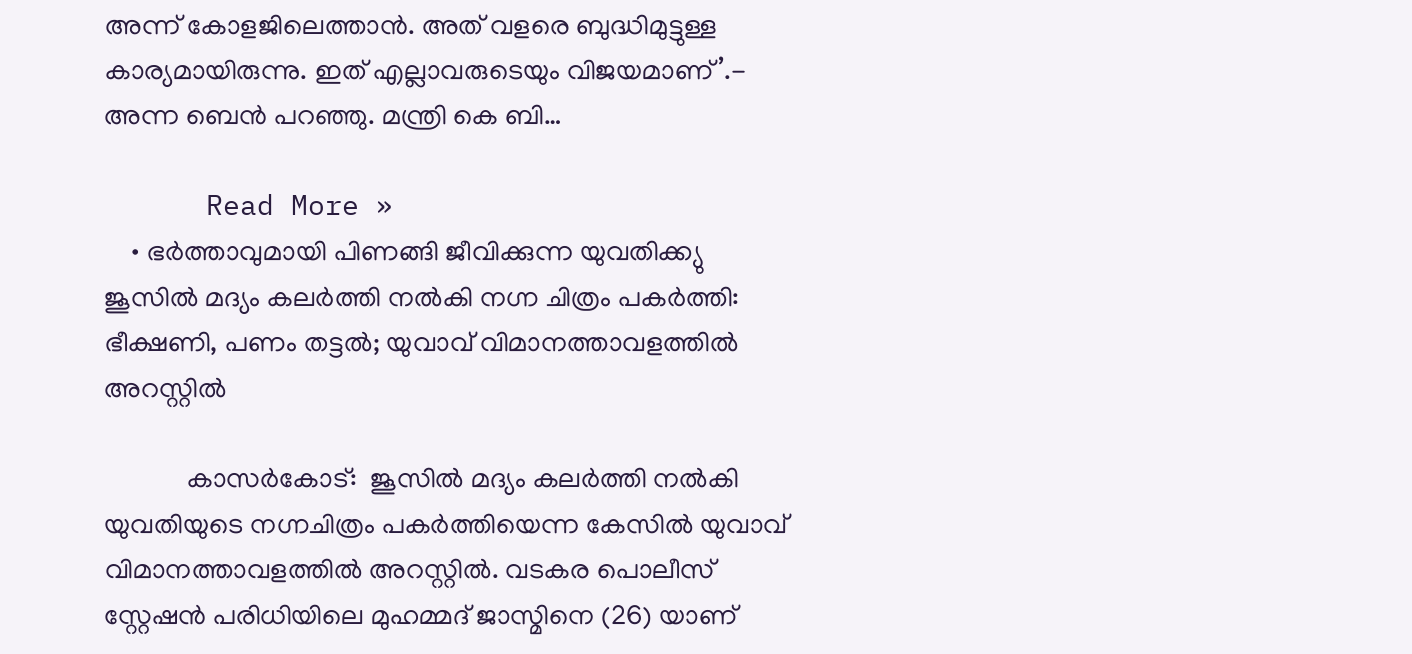അന്ന് കോളജിലെത്താന്‍. അത് വളരെ ബുദ്ധിമുട്ടുള്ള കാര്യമായിരുന്നു. ഇത് എല്ലാവരുടെയും വിജയമാണ്’.- അന്ന ബെന്‍ പറഞ്ഞു. മന്ത്രി കെ ബി…

      Read More »
    • ഭർത്താവുമായി പിണങ്ങി ജീവിക്കുന്ന യുവതിക്ക്യു ജൂസിൽ മദ്യം കലർത്തി നൽകി നഗ്ന ചിത്രം പകർത്തി: ഭീക്ഷണി, പണം തട്ടൽ; യുവാവ് വിമാനത്താവളത്തിൽ അറസ്റ്റിൽ

            കാസർകോട്:  ജൂസിൽ മദ്യം കലർത്തി നൽകി യുവതിയുടെ നഗ്നചിത്രം പകർത്തിയെന്ന കേസിൽ യുവാവ് വിമാനത്താവളത്തിൽ അറസ്റ്റിൽ. വടകര പൊലീസ് സ്റ്റേഷൻ പരിധിയിലെ മുഹമ്മദ് ജാസ്മിനെ (26) യാണ്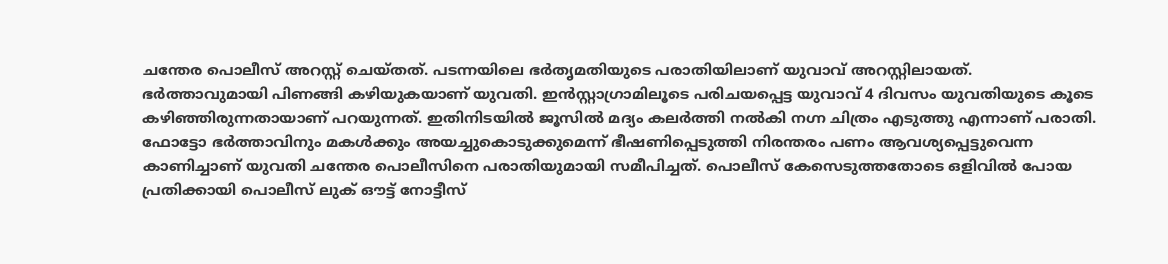ചന്തേര പൊലീസ് അറസ്റ്റ് ചെയ്തത്. പടന്നയിലെ ഭർതൃമതിയുടെ പരാതിയിലാണ് യുവാവ് അറസ്റ്റിലായത്. ഭർത്താവുമായി പിണങ്ങി കഴിയുകയാണ് യുവതി. ഇൻസ്റ്റാഗ്രാമിലൂടെ പരിചയപ്പെട്ട യുവാവ് 4 ദിവസം യുവതിയുടെ കൂടെ കഴിഞ്ഞിരുന്നതായാണ് പറയുന്നത്. ഇതിനിടയിൽ ജൂസിൽ മദ്യം കലർത്തി നൽകി നഗ്ന ചിത്രം എടുത്തു എന്നാണ് പരാതി. ഫോട്ടോ ഭർത്താവിനും മകൾക്കും അയച്ചുകൊടുക്കുമെന്ന് ഭീഷണിപ്പെടുത്തി നിരന്തരം പണം ആവശ്യപ്പെട്ടുവെന്ന കാണിച്ചാണ് യുവതി ചന്തേര പൊലീസിനെ പരാതിയുമായി സമീപിച്ചത്. പൊലീസ് കേസെടുത്തതോടെ ഒളിവിൽ പോയ പ്രതിക്കായി പൊലീസ് ലുക് ഔട്ട് നോട്ടീസ്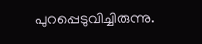പുറപ്പെടുവിച്ചിരുന്നു.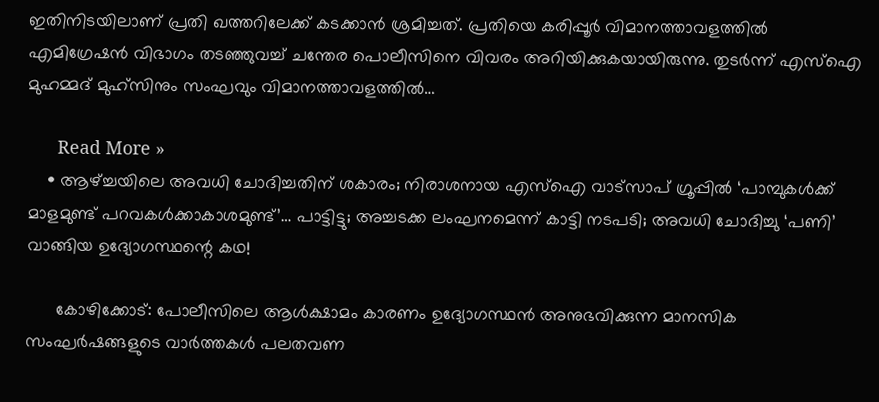ഇതിനിടയിലാണ് പ്രതി ഖത്തറിലേക്ക് കടക്കാൻ ശ്രമിച്ചത്. പ്രതിയെ കരിപ്പൂർ വിമാനത്താവളത്തിൽ എമിഗ്രേഷൻ വിഭാഗം തടഞ്ഞുവച്ച് ചന്തേര പൊലീസിനെ വിവരം അറിയിക്കുകയായിരുന്നു. തുടർന്ന് എസ്ഐ മുഹമ്മദ് മുഹ്സിനും സംഘവും വിമാനത്താവളത്തിൽ…

      Read More »
    • ആഴ്ച്ചയിലെ അവധി ചോദിച്ചതിന് ശകാരം; നിരാശനായ എസ്ഐ വാട്സാപ് ഗ്രൂപ്പില്‍ ‘പാമ്പുകള്‍ക്ക് മാളമുണ്ട് പറവകള്‍ക്കാകാശമുണ്ട്’… പാട്ടിട്ടു; അച്ചടക്ക ലംഘനമെന്ന് കാട്ടി നടപടി; അവധി ചോദിച്ചു ‘പണി’ വാങ്ങിയ ഉദ്യോഗസ്ഥന്റെ കഥ!

      കോഴിക്കോട്: പോലീസിലെ ആള്‍ക്ഷാമം കാരണം ഉദ്യോഗസ്ഥന്‍ അനുഭവിക്കുന്ന മാനസിക സംഘര്‍ഷങ്ങളുടെ വാര്‍ത്തകള്‍ പലതവണ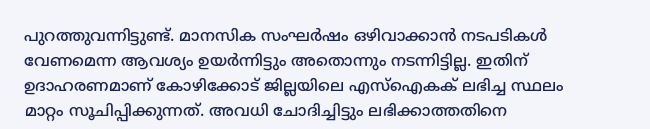പുറത്തുവന്നിട്ടുണ്ട്. മാനസിക സംഘര്‍ഷം ഒഴിവാക്കാന്‍ നടപടികള്‍ വേണമെന്ന ആവശ്യം ഉയര്‍ന്നിട്ടും അതൊന്നും നടന്നിട്ടില്ല. ഇതിന് ഉദാഹരണമാണ് കോഴിക്കോട് ജില്ലയിലെ എസ്ഐകക് ലഭിച്ച സ്ഥലം മാറ്റം സൂചിപ്പിക്കുന്നത്. അവധി ചോദിച്ചിട്ടും ലഭിക്കാത്തതിനെ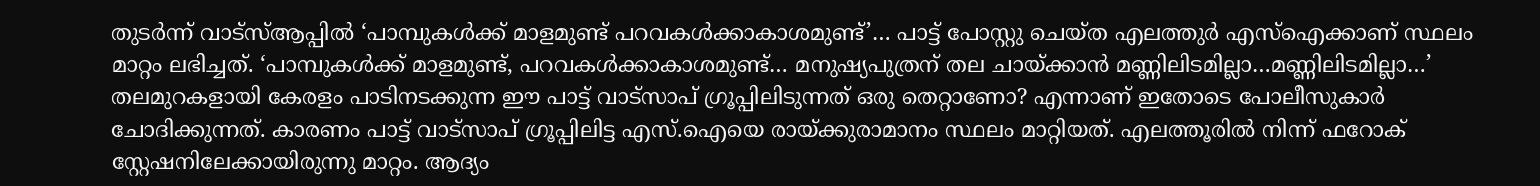തുടര്‍ന്ന് വാട്സ്ആപ്പില്‍ ‘പാമ്പുകള്‍ക്ക് മാളമുണ്ട് പറവകള്‍ക്കാകാശമുണ്ട്’… പാട്ട് പോസ്റ്റു ചെയ്ത എലത്തുര്‍ എസ്ഐക്കാണ് സ്ഥലം മാറ്റം ലഭിച്ചത്. ‘പാമ്പുകള്‍ക്ക് മാളമുണ്ട്, പറവകള്‍ക്കാകാശമുണ്ട്… മനുഷ്യപുത്രന് തല ചായ്ക്കാന്‍ മണ്ണിലിടമില്ലാ…മണ്ണിലിടമില്ലാ…’ തലമുറകളായി കേരളം പാടിനടക്കുന്ന ഈ പാട്ട് വാട്സാപ് ഗ്രൂപ്പിലിടുന്നത് ഒരു തെറ്റാണോ? എന്നാണ് ഇതോടെ പോലീസുകാര്‍ ചോദിക്കുന്നത്. കാരണം പാട്ട് വാട്സാപ് ഗ്രൂപ്പിലിട്ട എസ്.ഐയെ രായ്ക്കുരാമാനം സ്ഥലം മാറ്റിയത്. എലത്തൂരില്‍ നിന്ന് ഫറോക് സ്റ്റേഷനിലേക്കായിരുന്നു മാറ്റം. ആദ്യം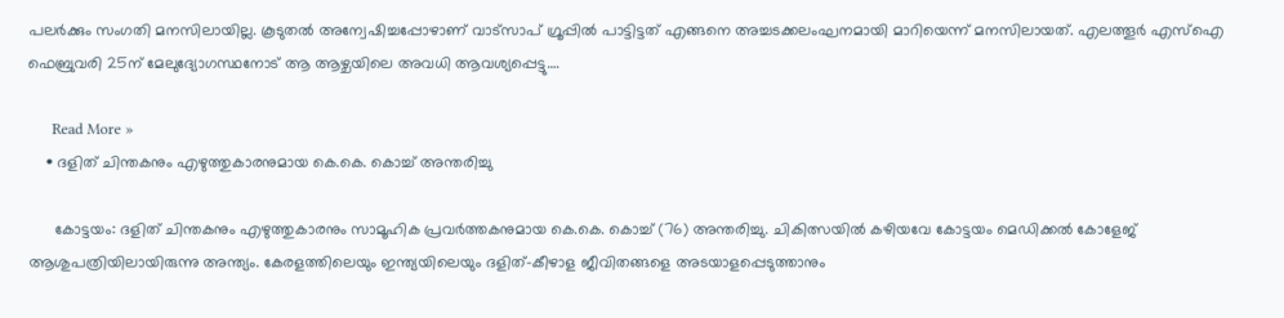പലര്‍ക്കും സംഗതി മനസിലായില്ല. കൂടുതല്‍ അന്വേഷിച്ചപ്പോഴാണ് വാട്സാപ് ഗ്രൂപ്പില്‍ പാട്ടിട്ടത് എങ്ങനെ അച്ചടക്കലംഘനമായി മാറിയെന്ന് മനസിലായത്. എലത്തൂര്‍ എസ്ഐ ഫെബ്രുവരി 25ന് മേലുദ്യോഗസ്ഥനോട് ആ ആഴ്ചയിലെ അവധി ആവശ്യപ്പെട്ടു.…

      Read More »
    • ദളിത് ചിന്തകനും എഴുത്തുകാരനുമായ കെ.കെ. കൊച്ച് അന്തരിച്ചു

      കോട്ടയം: ദളിത് ചിന്തകനും എഴുത്തുകാരനും സാമൂഹിക പ്രവര്‍ത്തകനുമായ കെ.കെ. കൊച്ച് (76) അന്തരിച്ചു. ചികിത്സയില്‍ കഴിയവേ കോട്ടയം മെഡിക്കല്‍ കോളേജ് ആശുപത്രിയിലായിരുന്നു അന്ത്യം. കേരളത്തിലെയും ഇന്ത്യയിലെയും ദളിത്-കീഴാള ജീവിതങ്ങളെ അടയാളപ്പെടുത്താനും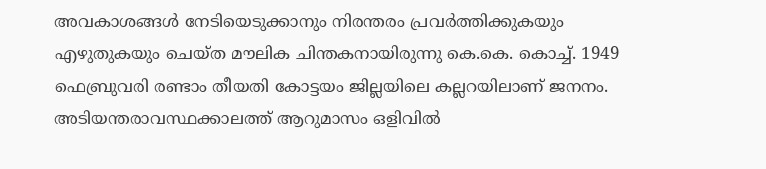അവകാശങ്ങള്‍ നേടിയെടുക്കാനും നിരന്തരം പ്രവര്‍ത്തിക്കുകയും എഴുതുകയും ചെയ്ത മൗലിക ചിന്തകനായിരുന്നു കെ.കെ. കൊച്ച്. 1949 ഫെബ്രുവരി രണ്ടാം തീയതി കോട്ടയം ജില്ലയിലെ കല്ലറയിലാണ് ജനനം. അടിയന്തരാവസ്ഥക്കാലത്ത് ആറുമാസം ഒളിവില്‍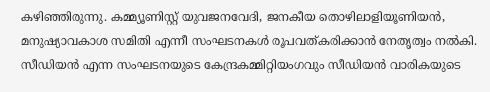കഴിഞ്ഞിരുന്നു. കമ്മ്യൂണിസ്റ്റ് യുവജനവേദി, ജനകീയ തൊഴിലാളിയൂണിയന്‍, മനുഷ്യാവകാശ സമിതി എന്നീ സംഘടനകള്‍ രൂപവത്കരിക്കാന്‍ നേതൃത്വം നല്‍കി. സീഡിയന്‍ എന്ന സംഘടനയുടെ കേന്ദ്രകമ്മിറ്റിയംഗവും സീഡിയന്‍ വാരികയുടെ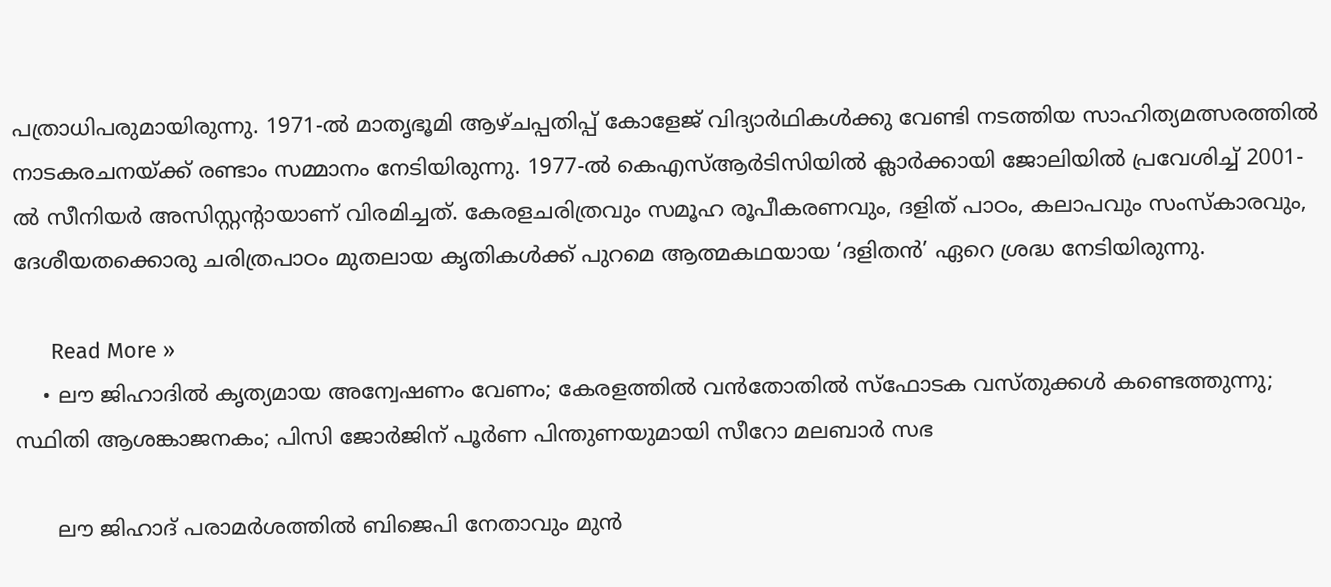പത്രാധിപരുമായിരുന്നു. 1971-ല്‍ മാതൃഭൂമി ആഴ്ചപ്പതിപ്പ് കോളേജ് വിദ്യാര്‍ഥികള്‍ക്കു വേണ്ടി നടത്തിയ സാഹിത്യമത്സരത്തില്‍ നാടകരചനയ്ക്ക് രണ്ടാം സമ്മാനം നേടിയിരുന്നു. 1977-ല്‍ കെഎസ്ആര്‍ടിസിയില്‍ ക്ലാര്‍ക്കായി ജോലിയില്‍ പ്രവേശിച്ച് 2001-ല്‍ സീനിയര്‍ അസിസ്റ്റന്റായാണ് വിരമിച്ചത്. കേരളചരിത്രവും സമൂഹ രൂപീകരണവും, ദളിത് പാഠം, കലാപവും സംസ്‌കാരവും, ദേശീയതക്കൊരു ചരിത്രപാഠം മുതലായ കൃതികള്‍ക്ക് പുറമെ ആത്മകഥയായ ‘ദളിതന്‍’ ഏറെ ശ്രദ്ധ നേടിയിരുന്നു.

      Read More »
    • ലൗ ജിഹാദില്‍ കൃത്യമായ അന്വേഷണം വേണം; കേരളത്തില്‍ വന്‍തോതില്‍ സ്‌ഫോടക വസ്തുക്കള്‍ കണ്ടെത്തുന്നു; സ്ഥിതി ആശങ്കാജനകം; പിസി ജോര്‍ജിന് പൂര്‍ണ പിന്തുണയുമായി സീറോ മലബാര്‍ സഭ

      ലൗ ജിഹാദ് പരാമര്‍ശത്തില്‍ ബിജെപി നേതാവും മുന്‍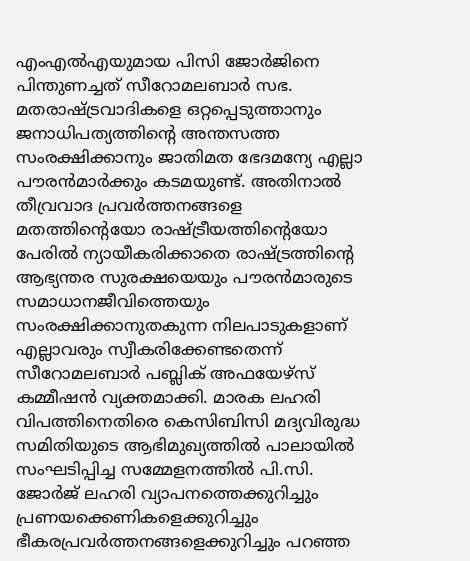എംഎല്‍എയുമായ പിസി ജോര്‍ജിനെ പിന്തുണച്ചത് സീറോമലബാര്‍ സഭ. മതരാഷ്ട്രവാദികളെ ഒറ്റപ്പെടുത്താനും ജനാധിപത്യത്തിന്റെ അന്തസത്ത സംരക്ഷിക്കാനും ജാതിമത ഭേദമന്യേ എല്ലാ പൗരന്‍മാര്‍ക്കും കടമയുണ്ട്. അതിനാല്‍ തീവ്രവാദ പ്രവര്‍ത്തനങ്ങളെ മതത്തിന്റെയോ രാഷ്ട്രീയത്തിന്റെയോ പേരില്‍ ന്യായീകരിക്കാതെ രാഷ്ട്രത്തിന്റെ ആഭ്യന്തര സുരക്ഷയെയും പൗരന്‍മാരുടെ സമാധാനജീവിത്തെയും സംരക്ഷിക്കാനുതകുന്ന നിലപാടുകളാണ് എല്ലാവരും സ്വീകരിക്കേണ്ടതെന്ന് സീറോമലബാര്‍ പബ്ലിക് അഫയേഴ്സ് കമ്മീഷന്‍ വ്യക്തമാക്കി. മാരക ലഹരി വിപത്തിനെതിരെ കെസിബിസി മദ്യവിരുദ്ധ സമിതിയുടെ ആഭിമുഖ്യത്തില്‍ പാലായില്‍ സംഘടിപ്പിച്ച സമ്മേളനത്തില്‍ പി.സി. ജോര്‍ജ് ലഹരി വ്യാപനത്തെക്കുറിച്ചും പ്രണയക്കെണികളെക്കുറിച്ചും ഭീകരപ്രവര്‍ത്തനങ്ങളെക്കുറിച്ചും പറഞ്ഞ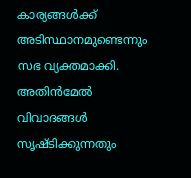കാര്യങ്ങള്‍ക്ക് അടിസ്ഥാനമുണ്ടെന്നും സഭ വ്യക്തമാക്കി. അതിന്‍മേല്‍ വിവാദങ്ങള്‍ സൃഷ്ടിക്കുന്നതും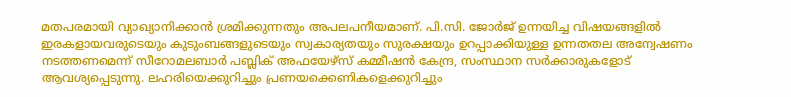മതപരമായി വ്യാഖ്യാനിക്കാന്‍ ശ്രമിക്കുന്നതും അപലപനീയമാണ്. പി.സി. ജോര്‍ജ് ഉന്നയിച്ച വിഷയങ്ങളില്‍ ഇരകളായവരുടെയും കുടുംബങ്ങളുടെയും സ്വകാര്യതയും സുരക്ഷയും ഉറപ്പാക്കിയുള്ള ഉന്നതതല അന്വേഷണം നടത്തണമെന്ന് സീറോമലബാര്‍ പബ്ലിക് അഫയേഴ്സ് കമ്മീഷന്‍ കേന്ദ്ര, സംസ്ഥാന സര്‍ക്കാരുകളോട് ആവശ്യപ്പെടുന്നു. ലഹരിയെക്കുറിച്ചും പ്രണയക്കെണികളെക്കുറിച്ചും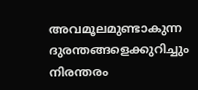അവമൂലമുണ്ടാകുന്ന ദുരന്തങ്ങളെക്കുറിച്ചും നിരന്തരം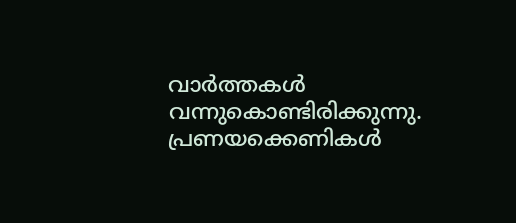വാര്‍ത്തകള്‍ വന്നുകൊണ്ടിരിക്കുന്നു. പ്രണയക്കെണികള്‍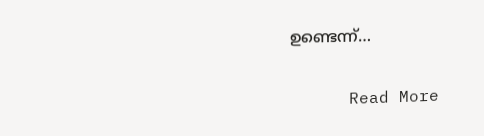ഉണ്ടെന്ന്…

      Read More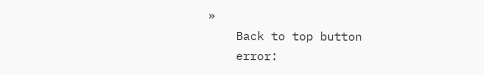»
    Back to top button
    error: